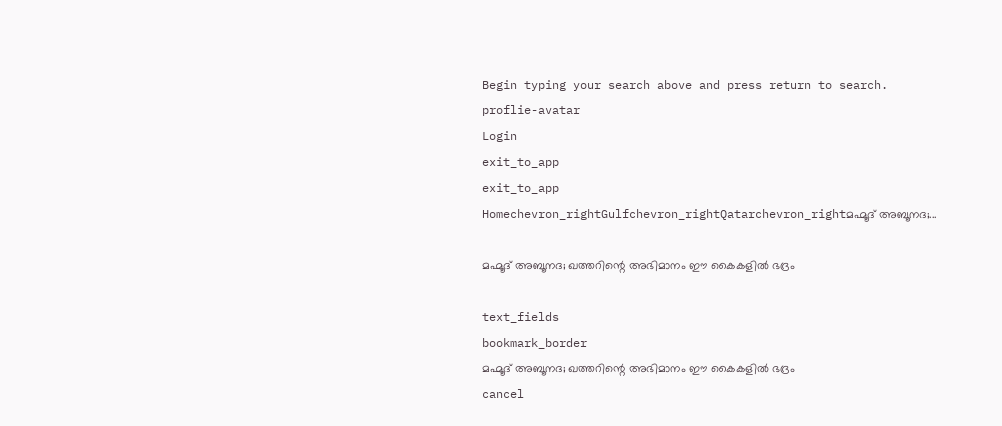Begin typing your search above and press return to search.
proflie-avatar
Login
exit_to_app
exit_to_app
Homechevron_rightGulfchevron_rightQatarchevron_rightമഹ്മൂദ് അബൂനദ;...

മഹ്മൂദ് അബൂനദ; ഖത്തറിന്റെ അഭിമാനം ഈ കൈകളിൽ ഭദ്രം

text_fields
bookmark_border
മഹ്മൂദ് അബൂനദ; ഖത്തറിന്റെ അഭിമാനം ഈ കൈകളിൽ ഭദ്രം
cancel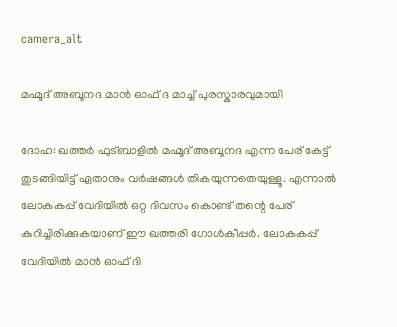camera_alt

മഹ്മൂദ് അബൂനദ മാൻ ഓഫ് ദ മാച്ച് പുരസ്കാരവുമായി

ദോഹ: ഖത്തർ ഫുട്ബാളിൽ മഹ്മൂദ് അബൂനദ എന്ന പേര് കേട്ട് തുടങ്ങിയിട്ട് ഏതാനും വർഷങ്ങൾ തികയുന്നതെയുള്ളൂ. എന്നാൽ ലോകകപ്പ് വേദിയിൽ ഒറ്റ ദിവസം കൊണ്ട് തന്റെ പേര് കുറിച്ചിരിക്കുകയാണ് ഈ ഖത്തരി ഗോൾകീപ്പർ. ലോകകപ്പ് വേദിയിൽ മാൻ ഓഫ് ദി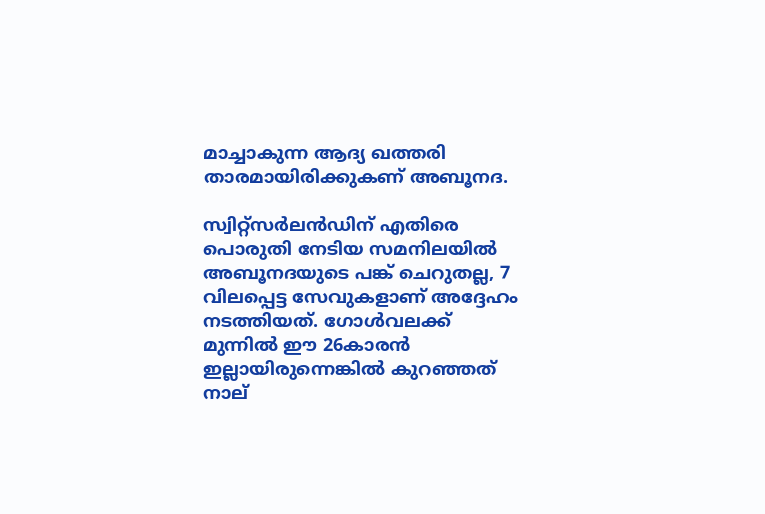മാച്ചാകുന്ന ആദ്യ ഖത്തരി താരമായിരിക്കുകണ് അബൂനദ.

സ്വിറ്റ്സർലൻഡിന് എതിരെ പൊരുതി നേടിയ സമനിലയിൽ അബൂനദയുടെ പങ്ക് ചെറുതല്ല, 7 വിലപ്പെട്ട സേവുകളാണ് അദ്ദേഹം നടത്തിയത്. ഗോൾവലക്ക് മുന്നിൽ ഈ 26കാരൻ ഇല്ലായിരുന്നെങ്കിൽ കുറഞ്ഞത് നാല്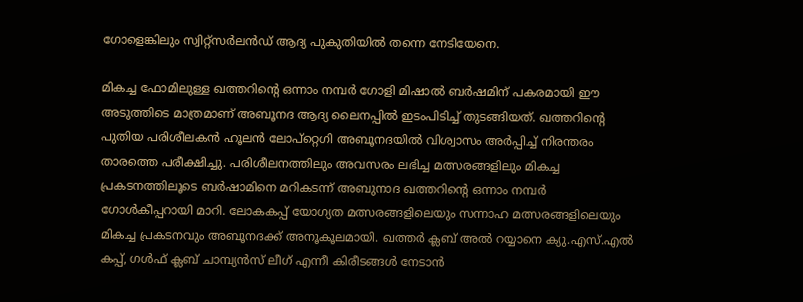ഗോളെങ്കിലും സ്വിറ്റ്സർലൻ‌ഡ് ആദ്യ പുകുതിയിൽ തന്നെ നേടിയേനെ.

മികച്ച ഫോമിലുള്ള ഖത്തറിന്റെ ഒന്നാം നമ്പർ ഗോളി മിഷാൽ ബർഷമിന് പകരമായി ഈ അടുത്തിടെ മാത്രമാണ് അബൂനദ ആദ്യ ലൈനപ്പിൽ ഇടംപിടിച്ച് തുടങ്ങിയത്. ഖത്തറിന്റെ പുതിയ പരിശീലകൻ ഹൂലൻ ലോപ്റ്റെഗി അബൂനദയിൽ വിശ്വാസം അർപ്പിച്ച് നിരന്തരം താരത്തെ പരീക്ഷിച്ചു. പരിശീലനത്തിലും അവസരം ലഭിച്ച മത്സരങ്ങളിലും മികച്ച പ്രകടനത്തിലൂടെ ബർഷാമിനെ മറികടന്ന് അബുനാദ ഖത്തറിന്റെ ഒന്നാം നമ്പർ ഗോൾകീപ്പറായി മാറി. ലോകകപ്പ് യോഗ്യത മത്സരങ്ങളിലെയും സന്നാഹ മത്സരങ്ങളിലെയും മികച്ച പ്രകടനവും അബൂനദക്ക് അനൂകൂലമായി. ഖത്തർ ക്ലബ് അൽ റയ്യാനെ ക്യു.എസ്.എൽ കപ്പ്, ഗൾഫ് ക്ലബ് ചാമ്പ്യൻസ് ലീഗ് എന്നീ കിരീടങ്ങൾ നേടാൻ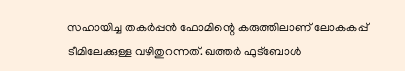സഹായിച്ച തകർപ്പൻ ഫോമിന്റെ കരുത്തിലാണ് ലോകകപ്പ് ടീമിലേക്കുള്ള വഴിതുറന്നത്. ഖത്തർ ഫുട്ബോൾ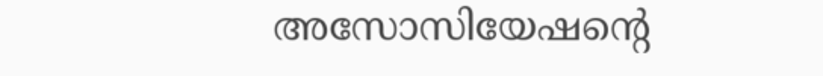അസോസിയേഷന്റെ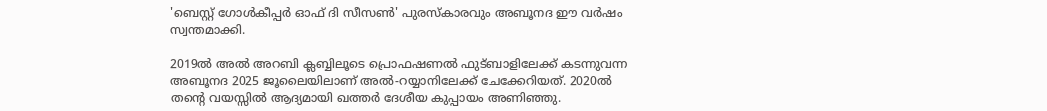'ബെസ്റ്റ് ഗോൾകീപ്പർ ഓഫ് ദി സീസൺ' പുരസ്കാരവും അബൂനദ ഈ വർഷം സ്വന്തമാക്കി.

2019ൽ അൽ അറബി ക്ലബ്ബിലൂടെ പ്രൊഫഷണൽ ഫുട്ബാളിലേക്ക് കടന്നുവന്ന അബൂനദ 2025 ജൂലൈയിലാണ് അൽ-റയ്യാനിലേക്ക് ചേക്കേറിയത്. 2020ൽ തന്റെ വയസ്സിൽ ആദ്യമായി ഖത്തർ ദേശീയ കുപ്പായം അണിഞ്ഞു.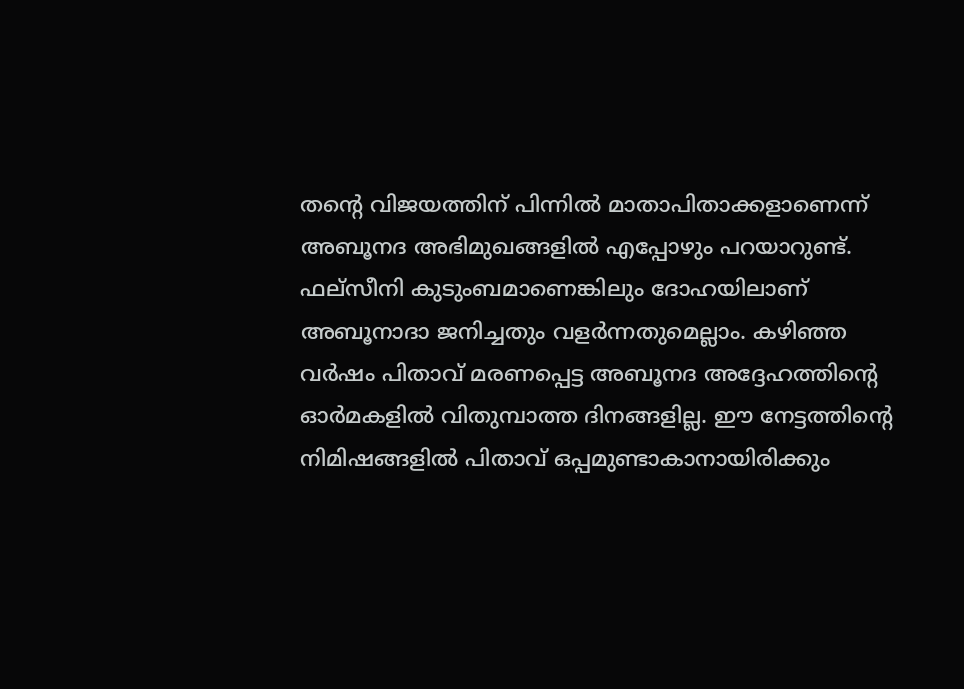തന്റെ വിജയത്തിന് പിന്നിൽ മാതാപിതാക്കളാണെന്ന് അബൂനദ അഭിമുഖങ്ങളിൽ എപ്പോഴും പറയാറുണ്ട്. ഫല്സീനി കുടുംബമാണെങ്കിലും ദോഹയിലാണ് അബൂനാദാ ജനിച്ചതും വളർന്നതുമെല്ലാം. കഴിഞ്ഞ വർഷം പിതാവ് മരണപ്പെട്ട അബൂനദ അദ്ദേഹത്തിന്റെ ഓർമകളിൽ വിതുമ്പാത്ത ദിനങ്ങളില്ല. ഈ നേട്ടത്തിന്റെ നിമിഷങ്ങളിൽ പിതാവ് ഒപ്പമുണ്ടാകാനായിരിക്കും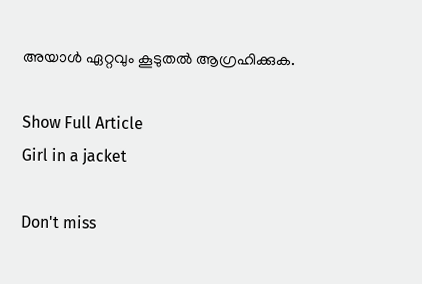അയാൾ ഏറ്റവും കൂടുതൽ ആഗ്രഹിക്കുക.

Show Full Article
Girl in a jacket

Don't miss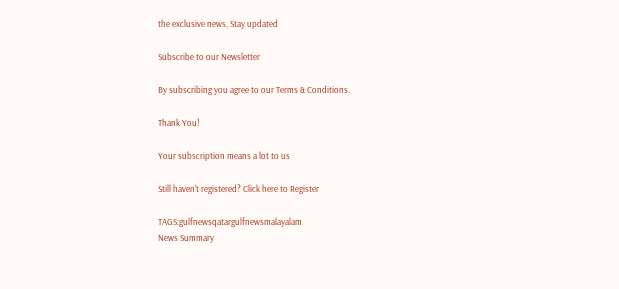the exclusive news, Stay updated

Subscribe to our Newsletter

By subscribing you agree to our Terms & Conditions.

Thank You!

Your subscription means a lot to us

Still haven't registered? Click here to Register

TAGS:gulfnewsqatargulfnewsmalayalam
News Summary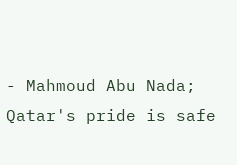- Mahmoud Abu Nada; Qatar's pride is safe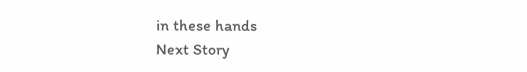in these hands
Next Story